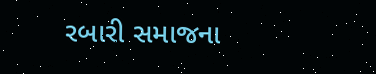રબારી સમાજના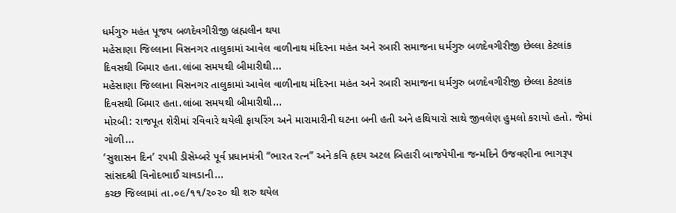ધર્મગુરુ મહંત પૂજય બળદેવગીરીજી બ્રહ્મલીન થયા
મહેસાણા જિલ્લાના વિસનગર તાલુકામાં આવેલ વાળીનાથ મંદિરના મહંત અને રબારી સમાજના ધર્મગુરુ બળદેવગીરીજી છેલ્લા કેટલાંક દિવસથી બિમાર હતા.લાંબા સમયથી બીમારીથી...
મહેસાણા જિલ્લાના વિસનગર તાલુકામાં આવેલ વાળીનાથ મંદિરના મહંત અને રબારી સમાજના ધર્મગુરુ બળદેવગીરીજી છેલ્લા કેટલાંક દિવસથી બિમાર હતા.લાંબા સમયથી બીમારીથી...
મોરબી: રાજપૂત શેરીમાં રવિવારે થયેલી ફાયરિંગ અને મારામારીની ઘટના બની હતી અને હથિયારો સાથે જીવલેણ હુમલો કરાયો હતો. જેમાં ગોળી...
‘સુશાસન દિન’ ૨૫મી ડીસેમ્બરે પૂર્વ પ્રધાનમંત્રી “ભારત રત્ન” અને કવિ હૃદય અટલ બિહારી બાજપેયીના જન્મદિને ઉજવણીના ભાગરૂપ સાંસદશ્રી વિનોદભાઈ ચાવડાની...
કચ્છ જિલ્લામાં તા.૦૯/૧૧/૨૦૨૦ થી શરુ થયેલ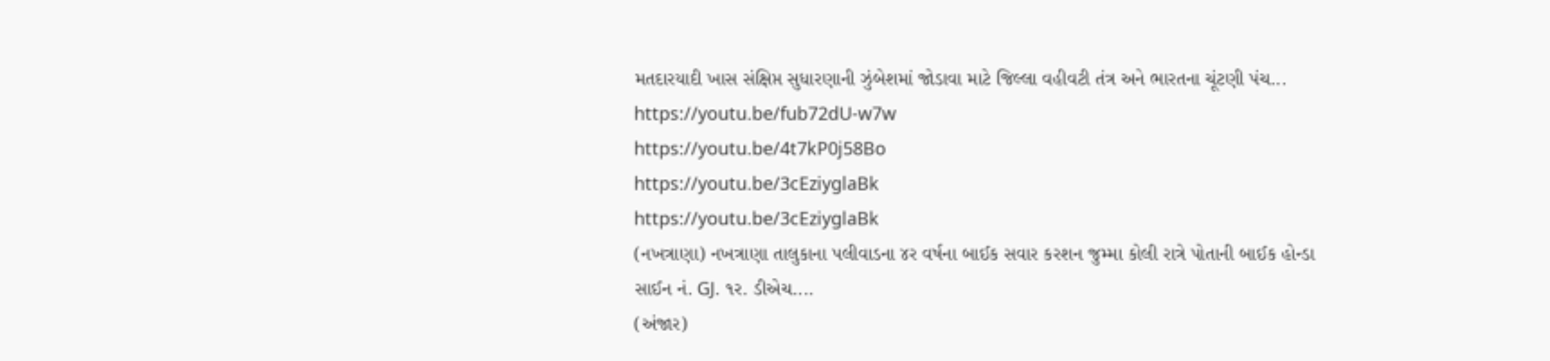મતદારયાદી ખાસ સંક્ષિપ્ત સુધારણાની ઝુંબેશમાં જોડાવા માટે જિલ્લા વહીવટી તંત્ર અને ભારતના ચૂંટણી પંચ...
https://youtu.be/fub72dU-w7w
https://youtu.be/4t7kP0j58Bo
https://youtu.be/3cEziyglaBk
https://youtu.be/3cEziyglaBk
(નખત્રાણા) નખત્રાણા તાલુકાના પલીવાડના ૪ર વર્ષના બાઈક સવાર કરશન જુમ્મા કોલી રાત્રે પોતાની બાઈક હોન્ડા સાઈન નં. GJ. ૧ર. ડીએચ....
(અંજાર)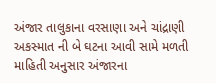અંજાર તાલુકાના વરસાણા અને ચાંદ્રાણી અકસ્માત ની બે ઘટના આવી સામે મળતી માહિતી અનુસાર અંજારના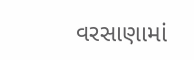વરસાણામાં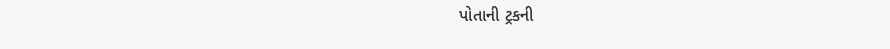પોતાની ટ્રકની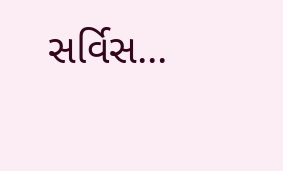સર્વિસ...